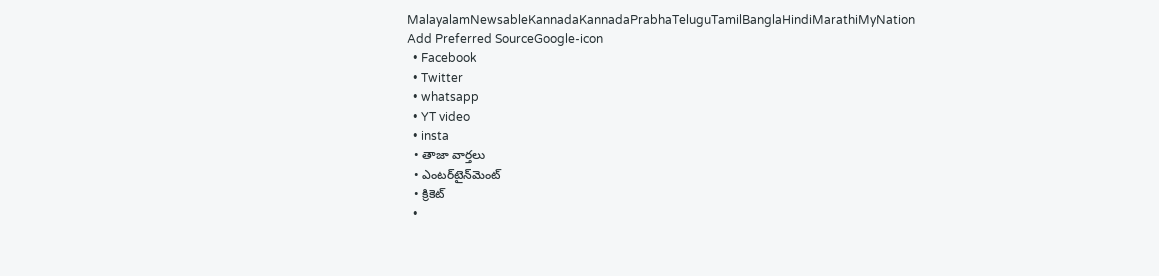MalayalamNewsableKannadaKannadaPrabhaTeluguTamilBanglaHindiMarathiMyNation
Add Preferred SourceGoogle-icon
  • Facebook
  • Twitter
  • whatsapp
  • YT video
  • insta
  • తాజా వార్తలు
  • ఎంటర్‌టైన్‌మెంట్
  • క్రికెట్
  •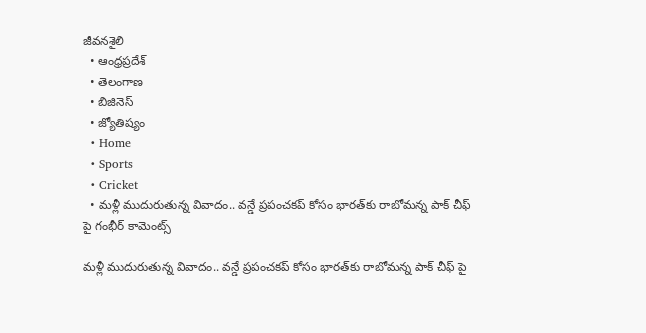జీవనశైలి
  • ఆంధ్రప్రదేశ్
  • తెలంగాణ
  • బిజినెస్
  • జ్యోతిష్యం
  • Home
  • Sports
  • Cricket
  • మళ్లీ ముదురుతున్న వివాదం.. వన్డే ప్రపంచకప్‌ కోసం భారత్‌కు రాబోమన్న పాక్ చీఫ్ పై గంభీర్ కామెంట్స్

మళ్లీ ముదురుతున్న వివాదం.. వన్డే ప్రపంచకప్‌ కోసం భారత్‌కు రాబోమన్న పాక్ చీఫ్ పై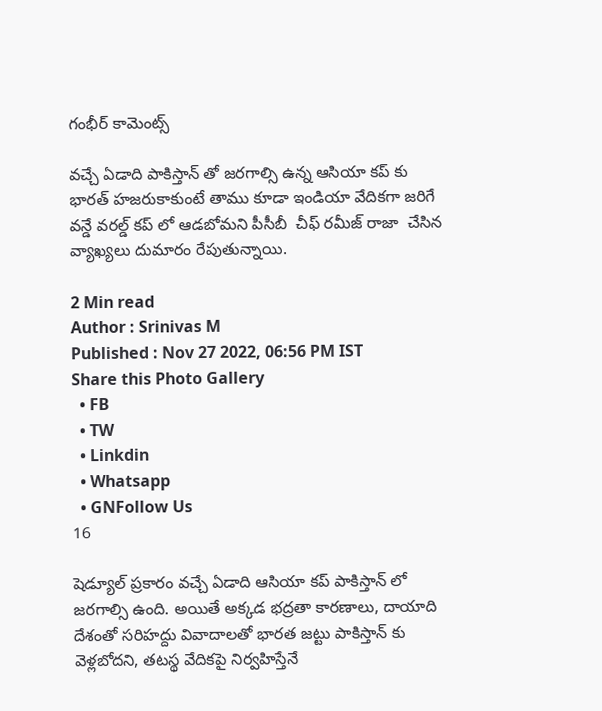గంభీర్ కామెంట్స్

వచ్చే ఏడాది పాకిస్తాన్ తో జరగాల్సి ఉన్న ఆసియా కప్ కు భారత్ హజరుకాకుంటే తాము కూడా ఇండియా వేదికగా జరిగే వన్డే వరల్డ్ కప్ లో ఆడబోమని పీసీబీ  చీఫ్ రమీజ్ రాజా  చేసిన వ్యాఖ్యలు దుమారం రేపుతున్నాయి.

2 Min read
Author : Srinivas M
Published : Nov 27 2022, 06:56 PM IST
Share this Photo Gallery
  • FB
  • TW
  • Linkdin
  • Whatsapp
  • GNFollow Us
16

షెడ్యూల్ ప్రకారం వచ్చే ఏడాది ఆసియా కప్ పాకిస్తాన్ లో జరగాల్సి ఉంది. అయితే అక్కడ భద్రతా కారణాలు, దాయాది దేశంతో సరిహద్దు వివాదాలతో భారత జట్టు పాకిస్తాన్ కు వెళ్లబోదని, తటస్థ వేదికపై నిర్వహిస్తేనే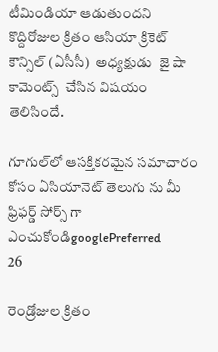టీమిండియా ఆడుతుందని  కొద్దిరోజుల క్రితం ఆసియా క్రికెట్ కౌన్సిల్ (ఏసీసీ)  అధ్యక్షుడు  జై షా కామెంట్స్  చేసిన విషయం తెలిసిందే.

గూగుల్‌లో ఆసక్తికరమైన సమాచారం కోసం ఏసియానెట్ తెలుగు ను మీ ఫ్రిఫర్డ్ సోర్స్ గా ఎంచుకోండిgooglePreferred
26

రెండ్రోజుల క్రితం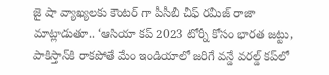జై షా వ్యాఖ్యలకు కౌంటర్ గా పీసీబీ చీఫ్ రమీజ్ రాజా మాట్లాడుతూ.. ‘ఆసియా కప్ 2023 టోర్నీ కోసం భారత జట్టు, పాకిస్తాన్‌కి రాకపోతే మేం ఇండియాలో జరిగే వన్డే వరల్డ్ కప్‌లో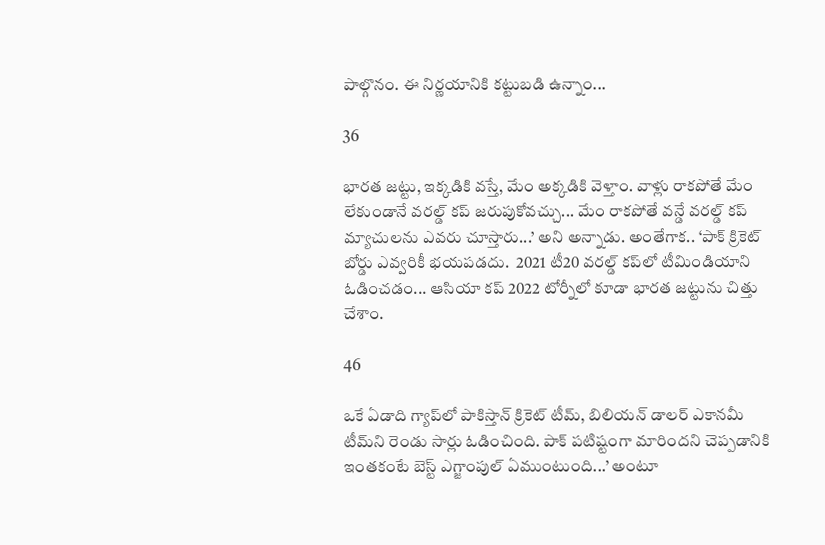పాల్గొనం. ఈ నిర్ణయానికి కట్టుబడి ఉన్నాం...

36

భారత జట్టు, ఇక్కడికి వస్తే, మేం అక్కడికి వెళ్తాం. వాళ్లు రాకపోతే మేం లేకుండానే వరల్డ్ కప్ జరుపుకోవచ్చు... మేం రాకపోతే వన్డే వరల్డ్ కప్ మ్యాచులను ఎవరు చూస్తారు...’ అని అన్నాడు. అంతేగాక.. ‘పాక్ క్రికెట్ బోర్డు ఎవ్వరికీ భయపడదు.  2021 టీ20 వరల్డ్ కప్‌లో టీమిండియాని ఓడించడం... ఆసియా కప్ 2022 టోర్నీలో కూడా భారత జట్టును చిత్తు చేశాం.

46

ఒకే ఏడాది గ్యాప్‌లో పాకిస్తాన్ క్రికెట్ టీమ్, బిలియన్ డాలర్ ఎకానమీ టీమ్‌ని రెండు సార్లు ఓడించింది. పాక్ పటిష్టంగా మారిందని చెప్పడానికి ఇంతకంటే బెస్ట్ ఎగ్జాంపుల్ ఏముంటుంది...’ అంటూ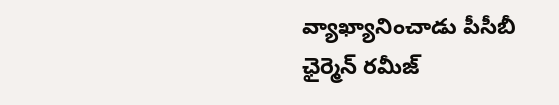వ్యాఖ్యానించాడు పీసీబీ ఛైర్మెన్ రమీజ్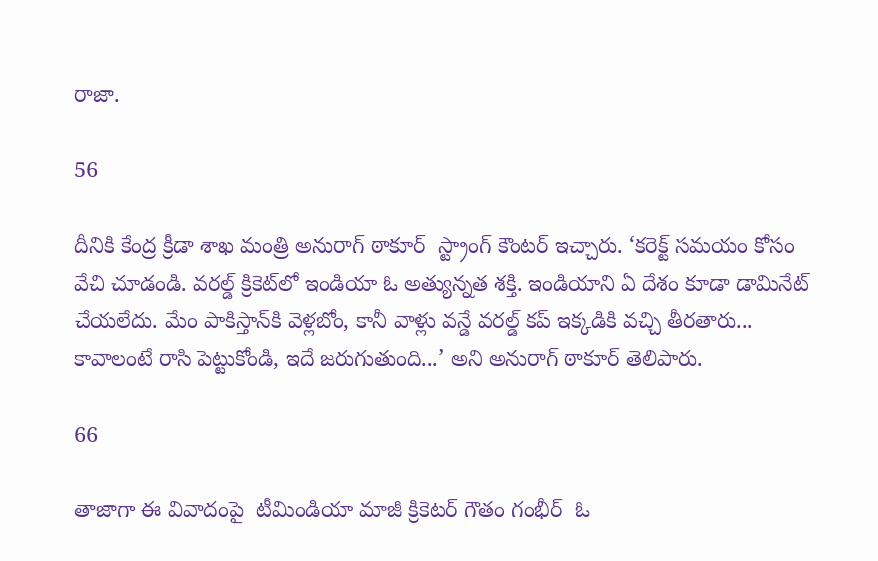రాజా.

56

దీనికి కేంద్ర క్రీడా శాఖ మంత్రి అనురాగ్ ఠాకూర్  స్ట్రాంగ్ కౌంటర్ ఇచ్చారు. ‘కరెక్ట్ సమయం కోసం వేచి చూడండి. వరల్డ్ క్రికెట్‌లో ఇండియా ఓ అత్యున్నత శక్తి. ఇండియాని ఏ దేశం కూడా డామినేట్ చేయలేదు. మేం పాకిస్తాన్‌కి వెళ్లబోం, కానీ వాళ్లు వన్డే వరల్డ్ కప్ ఇక్కడికి వచ్చి తీరతారు... కావాలంటే రాసి పెట్టుకోండి, ఇదే జరుగుతుంది...’ అని అనురాగ్ ఠాకూర్ తెలిపారు.

66

తాజాగా ఈ వివాదంపై  టీమిండియా మాజీ క్రికెటర్ గౌతం గంభీర్  ఓ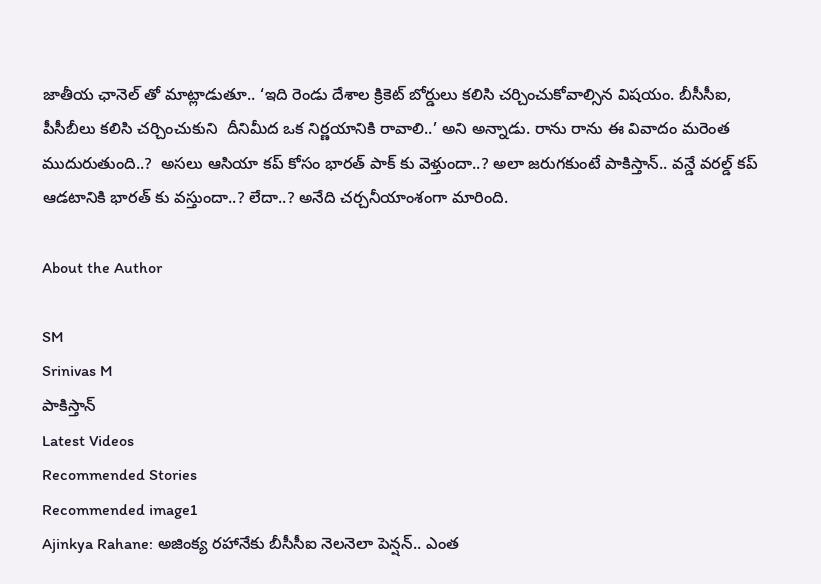జాతీయ ఛానెల్ తో మాట్లాడుతూ.. ‘ఇది రెండు దేశాల క్రికెట్ బోర్డులు కలిసి చర్చించుకోవాల్సిన విషయం. బీసీసీఐ, పీసీబీలు కలిసి చర్చించుకుని  దీనిమీద ఒక నిర్ణయానికి రావాలి..’ అని అన్నాడు. రాను రాను ఈ వివాదం మరెంత ముదురుతుంది..?  అసలు ఆసియా కప్ కోసం భారత్ పాక్ కు వెళ్తుందా..? అలా జరుగకుంటే పాకిస్తాన్.. వన్డే వరల్డ్ కప్ ఆడటానికి భారత్ కు వస్తుందా..? లేదా..? అనేది చర్చనీయాంశంగా మారింది.

About the Author

SM
Srinivas M
పాకిస్తాన్
Latest Videos
Recommended Stories
Recommended image1
Ajinkya Rahane: అజింక్య రహానేకు బీసీసీఐ నెలనెలా పెన్షన్.. ఎంత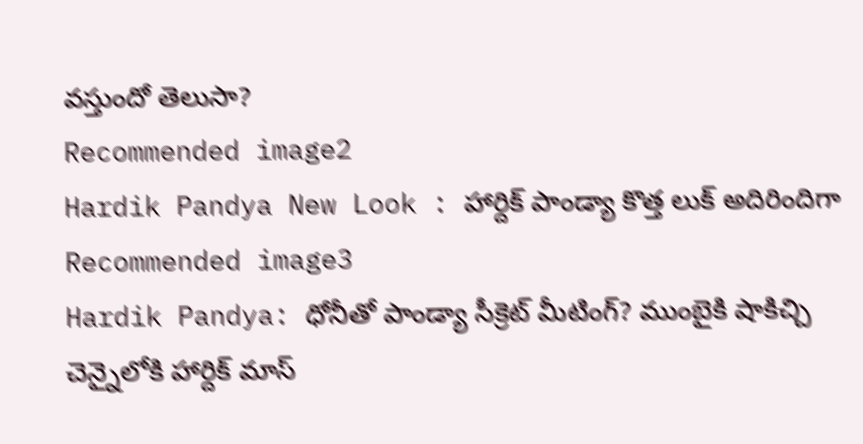వస్తుందో తెలుసా?
Recommended image2
Hardik Pandya New Look : హార్దిక్ పాండ్యా కొత్త లుక్ అదిరిందిగా
Recommended image3
Hardik Pandya: ధోనీతో పాండ్యా సీక్రెట్ మీటింగ్? ముంబైకి షాకిచ్చి చెన్నైలోకి హార్దిక్ మాస్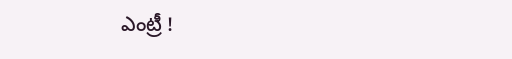ఎంట్రీ !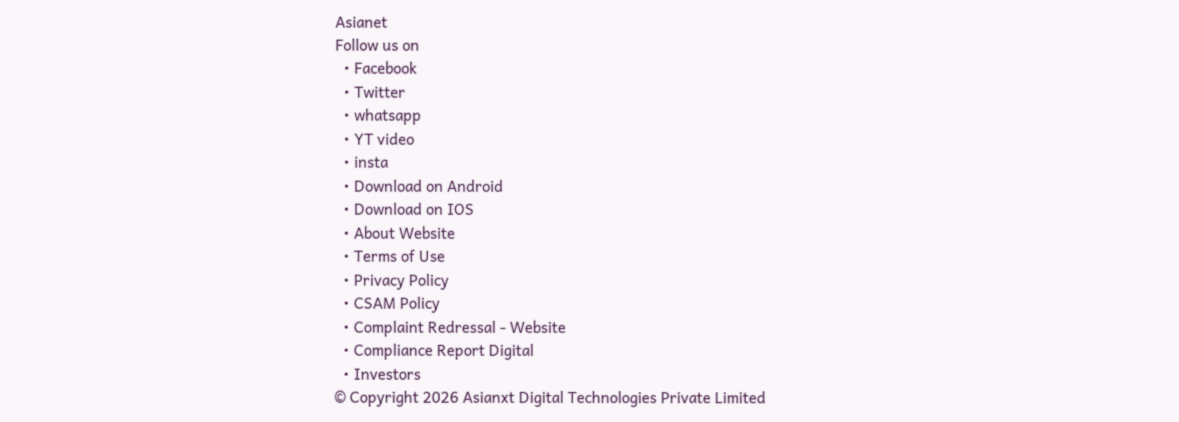Asianet
Follow us on
  • Facebook
  • Twitter
  • whatsapp
  • YT video
  • insta
  • Download on Android
  • Download on IOS
  • About Website
  • Terms of Use
  • Privacy Policy
  • CSAM Policy
  • Complaint Redressal - Website
  • Compliance Report Digital
  • Investors
© Copyright 2026 Asianxt Digital Technologies Private Limited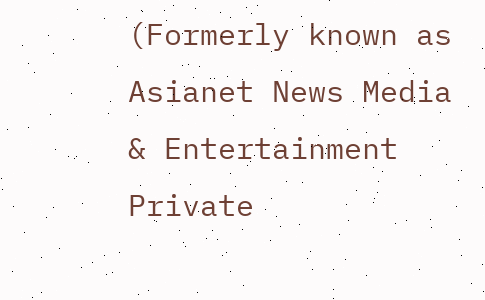(Formerly known as Asianet News Media & Entertainment Private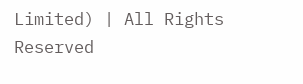Limited) | All Rights Reserved